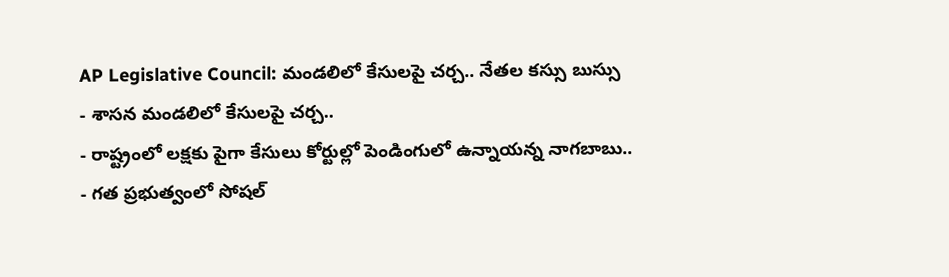AP Legislative Council: మండలిలో కేసులపై చర్చ.. నేతల కస్సు బుస్సు
- శాసన మండలిలో కేసులపై చర్చ..
- రాష్ట్రంలో లక్షకు పైగా కేసులు కోర్టుల్లో పెండింగులో ఉన్నాయన్న నాగబాబు..
- గత ప్రభుత్వంలో సోషల్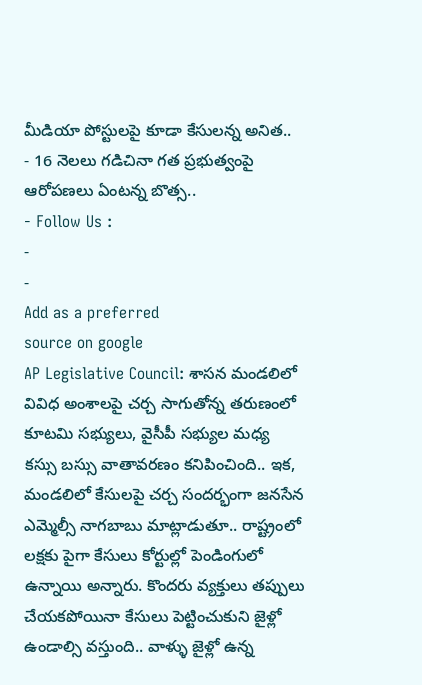మీడియా పోస్టులపై కూడా కేసులన్న అనిత..
- 16 నెలలు గడిచినా గత ప్రభుత్వంపై ఆరోపణలు ఏంటన్న బొత్స..
- Follow Us :
-
-
Add as a preferred
source on google
AP Legislative Council: శాసన మండలిలో వివిధ అంశాలపై చర్చ సాగుతోన్న తరుణంలో కూటమి సభ్యులు, వైసీపీ సభ్యుల మధ్య కస్సు బస్సు వాతావరణం కనిపించింది.. ఇక, మండలిలో కేసులపై చర్చ సందర్భంగా జనసేన ఎమ్మెల్సీ నాగబాబు మాట్లాడుతూ.. రాష్ట్రంలో లక్షకు పైగా కేసులు కోర్టుల్లో పెండింగులో ఉన్నాయి అన్నారు. కొందరు వ్యక్తులు తప్పులు చేయకపోయినా కేసులు పెట్టించుకుని జైళ్లో ఉండాల్సి వస్తుంది.. వాళ్ళు జైళ్లో ఉన్న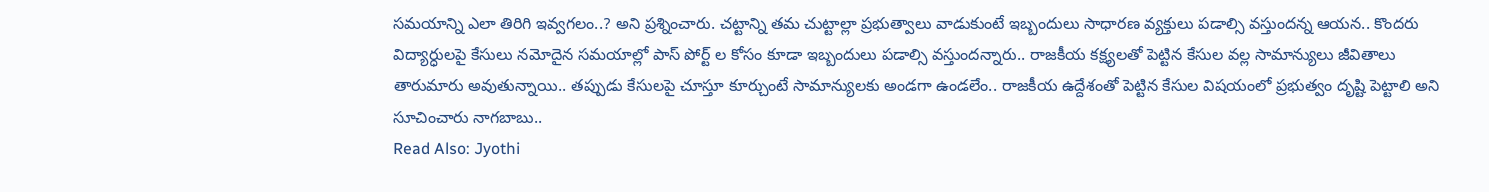సమయాన్ని ఎలా తిరిగి ఇవ్వగలం..? అని ప్రశ్నించారు. చట్టాన్ని తమ చుట్టాల్లా ప్రభుత్వాలు వాడుకుంటే ఇబ్బందులు సాధారణ వ్యక్తులు పడాల్సి వస్తుందన్న ఆయన.. కొందరు విద్యార్ధులపై కేసులు నమోదైన సమయాల్లో పాస్ పోర్ట్ ల కోసం కూడా ఇబ్బందులు పడాల్సి వస్తుందన్నారు.. రాజకీయ కక్ష్యలతో పెట్టిన కేసుల వల్ల సామాన్యులు జీవితాలు తారుమారు అవుతున్నాయి.. తప్పుడు కేసులపై చూస్తూ కూర్చుంటే సామాన్యులకు అండగా ఉండలేం.. రాజకీయ ఉద్దేశంతో పెట్టిన కేసుల విషయంలో ప్రభుత్వం దృష్టి పెట్టాలి అని సూచించారు నాగబాబు..
Read Also: Jyothi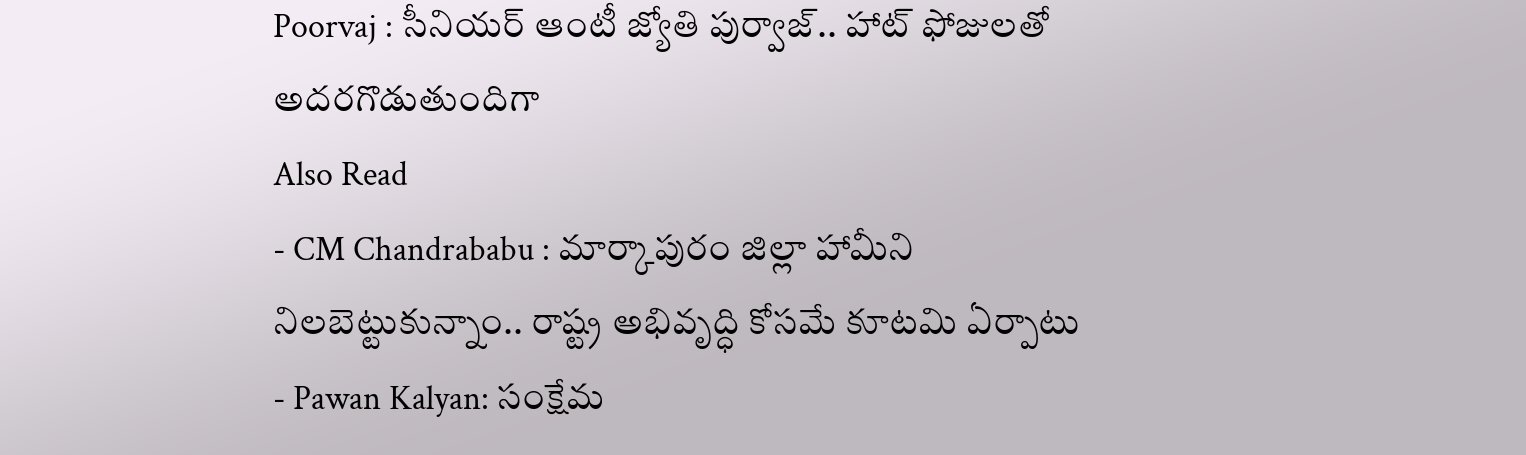Poorvaj : సీనియర్ ఆంటీ జ్యోతి పుర్వాజ్.. హాట్ ఫోజులతో అదరగొడుతుందిగా
Also Read
- CM Chandrababu : మార్కాపురం జిల్లా హామీని నిలబెట్టుకున్నాం.. రాష్ట్ర అభివృద్ధి కోసమే కూటమి ఏర్పాటు
- Pawan Kalyan: సంక్షేమ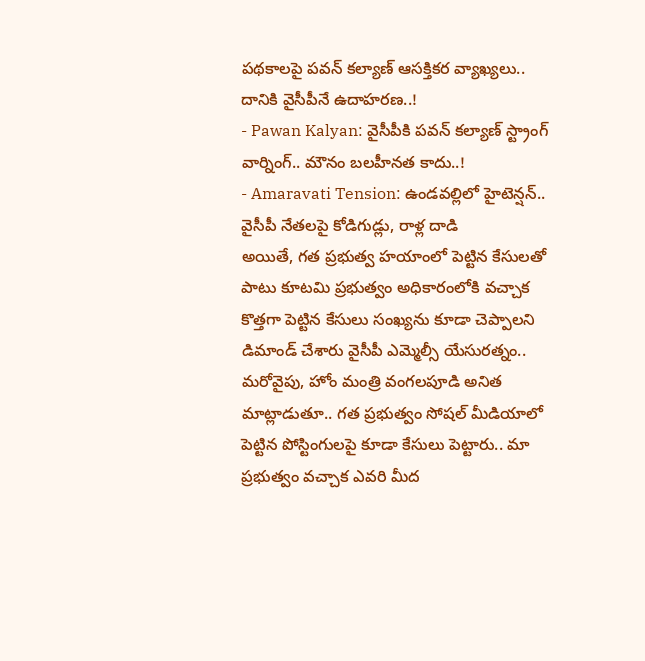పథకాలపై పవన్ కల్యాణ్ ఆసక్తికర వ్యాఖ్యలు.. దానికి వైసీపీనే ఉదాహరణ..!
- Pawan Kalyan: వైసీపీకి పవన్ కల్యాణ్ స్ట్రాంగ్ వార్నింగ్.. మౌనం బలహీనత కాదు..!
- Amaravati Tension: ఉండవల్లిలో హైటెన్షన్.. వైసీపీ నేతలపై కోడిగుడ్లు, రాళ్ల దాడి
అయితే, గత ప్రభుత్వ హయాంలో పెట్టిన కేసులతో పాటు కూటమి ప్రభుత్వం అధికారంలోకి వచ్చాక కొత్తగా పెట్టిన కేసులు సంఖ్యను కూడా చెప్పాలని డిమాండ్ చేశారు వైసీపీ ఎమ్మెల్సీ యేసురత్నం.. మరోవైపు, హోం మంత్రి వంగలపూడి అనిత మాట్లాడుతూ.. గత ప్రభుత్వం సోషల్ మీడియాలో పెట్టిన పోస్టింగులపై కూడా కేసులు పెట్టారు.. మా ప్రభుత్వం వచ్చాక ఎవరి మీద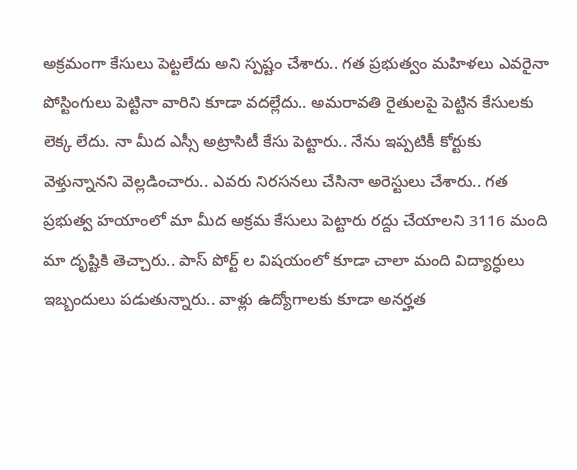అక్రమంగా కేసులు పెట్టలేదు అని స్పష్టం చేశారు.. గత ప్రభుత్వం మహిళలు ఎవరైనా పోస్టింగులు పెట్టినా వారిని కూడా వదల్లేదు.. అమరావతి రైతులపై పెట్టిన కేసులకు లెక్క లేదు. నా మీద ఎస్సీ అట్రాసిటీ కేసు పెట్టారు.. నేను ఇప్పటికీ కోర్టుకు వెళ్తున్నానని వెల్లడించారు.. ఎవరు నిరసనలు చేసినా అరెస్టులు చేశారు.. గత ప్రభుత్వ హయాంలో మా మీద అక్రమ కేసులు పెట్టారు రద్దు చేయాలని 3116 మంది మా దృష్టికి తెచ్చారు.. పాస్ పోర్ట్ ల విషయంలో కూడా చాలా మంది విద్యార్ధులు ఇబ్బందులు పడుతున్నారు.. వాళ్లు ఉద్యోగాలకు కూడా అనర్హత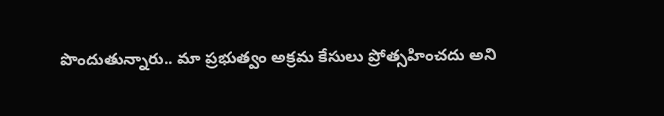పొందుతున్నారు.. మా ప్రభుత్వం అక్రమ కేసులు ప్రోత్సహించదు అని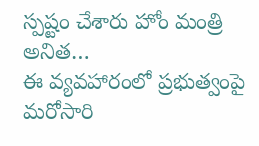స్పష్టం చేశారు హోం మంత్రి అనిత…
ఈ వ్యవహారంలో ప్రభుత్వంపై మరోసారి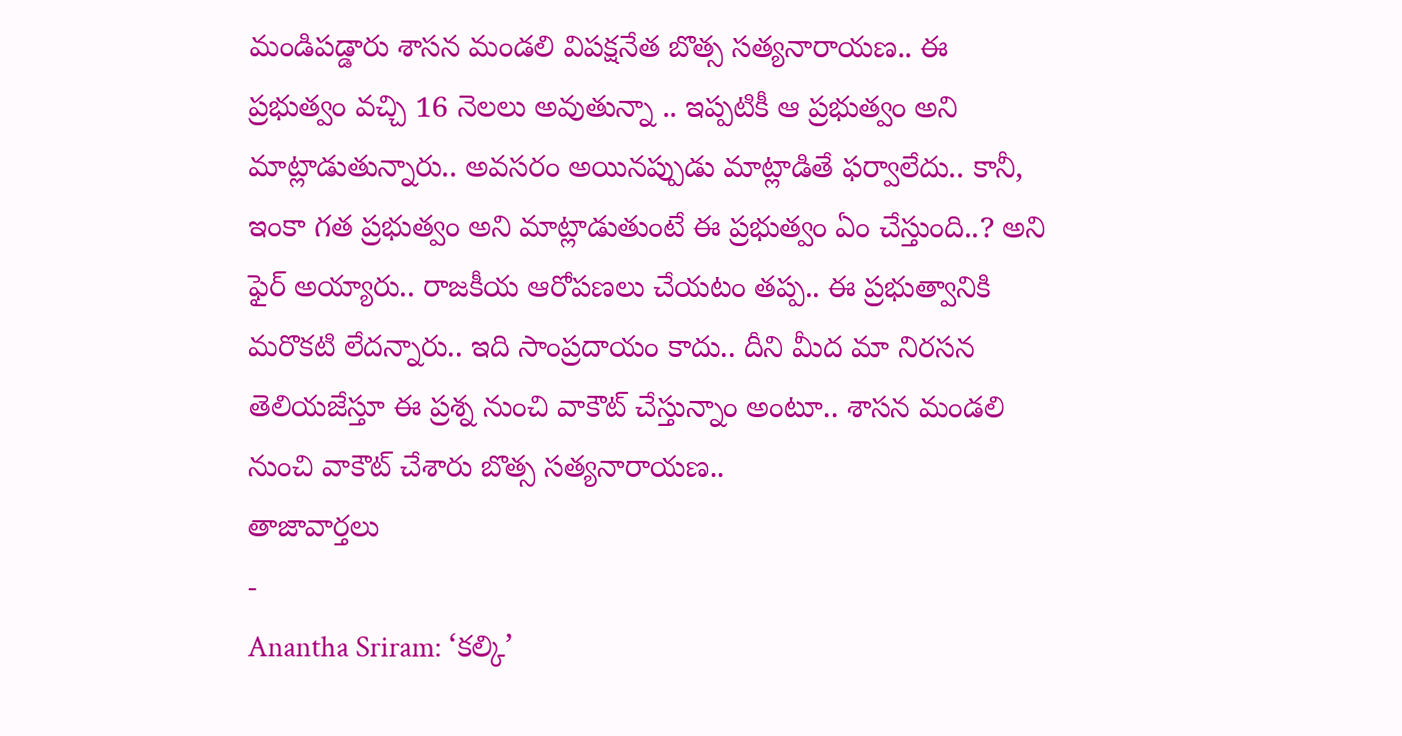మండిపడ్డారు శాసన మండలి విపక్షనేత బొత్స సత్యనారాయణ.. ఈ ప్రభుత్వం వచ్చి 16 నెలలు అవుతున్నా .. ఇప్పటికీ ఆ ప్రభుత్వం అని మాట్లాడుతున్నారు.. అవసరం అయినప్పుడు మాట్లాడితే ఫర్వాలేదు.. కానీ, ఇంకా గత ప్రభుత్వం అని మాట్లాడుతుంటే ఈ ప్రభుత్వం ఏం చేస్తుంది..? అని ఫైర్ అయ్యారు.. రాజకీయ ఆరోపణలు చేయటం తప్ప.. ఈ ప్రభుత్వానికి మరొకటి లేదన్నారు.. ఇది సాంప్రదాయం కాదు.. దీని మీద మా నిరసన తెలియజేస్తూ ఈ ప్రశ్న నుంచి వాకౌట్ చేస్తున్నాం అంటూ.. శాసన మండలి నుంచి వాకౌట్ చేశారు బొత్స సత్యనారాయణ..
తాజావార్తలు
-
Anantha Sriram: ‘కల్కి’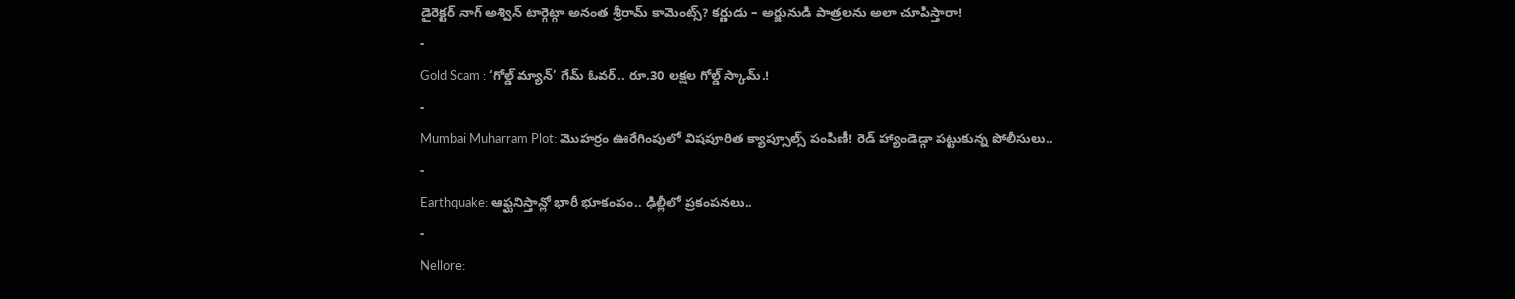డైరెక్టర్ నాగ్ అశ్విన్ టార్గెట్గా అనంత శ్రీరామ్ కామెంట్స్? కర్ణుడు – అర్జునుడి పాత్రలను అలా చూపిస్తారా!
-
Gold Scam : ‘గోల్డ్ మ్యాన్’ గేమ్ ఓవర్.. రూ.30 లక్షల గోల్డ్ స్కామ్.!
-
Mumbai Muharram Plot: మొహర్రం ఊరేగింపులో విషపూరిత క్యాప్సూల్స్ పంపిణీ! రెడ్ హ్యాండెడ్గా పట్టుకున్న పోలీసులు..
-
Earthquake: ఆఫ్ఘనిస్తాన్లో భారీ భూకంపం.. ఢిల్లీలో ప్రకంపనలు..
-
Nellore: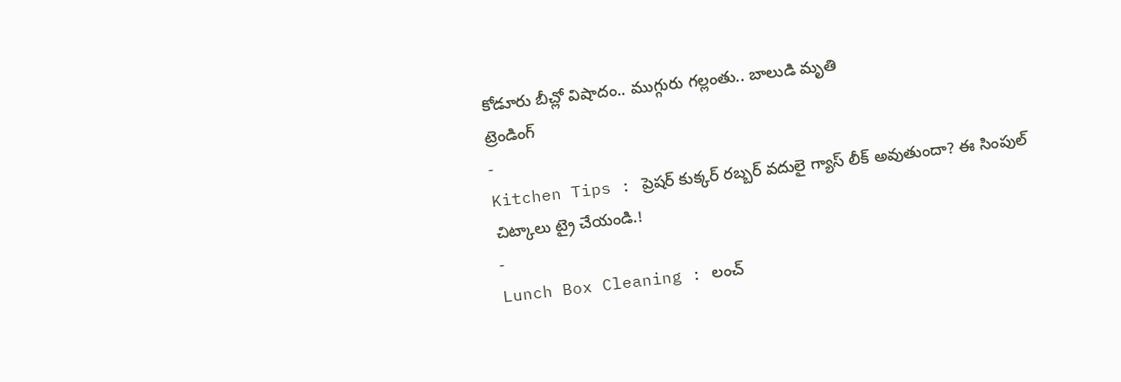కోడూరు బీచ్లో విషాదం.. ముగ్గురు గల్లంతు.. బాలుడి మృతి
ట్రెండింగ్
-
Kitchen Tips : ప్రెషర్ కుక్కర్ రబ్బర్ వదులై గ్యాస్ లీక్ అవుతుందా? ఈ సింపుల్ చిట్కాలు ట్రై చేయండి.!
-
Lunch Box Cleaning : లంచ్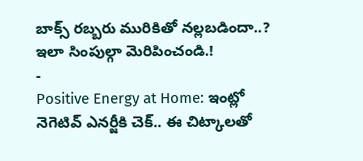బాక్స్ రబ్బరు మురికితో నల్లబడిందా..? ఇలా సింపుల్గా మెరిపించండి.!
-
Positive Energy at Home: ఇంట్లో నెగెటివ్ ఎనర్జీకి చెక్.. ఈ చిట్కాలతో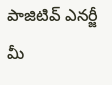పాజిటివ్ ఎనర్జీ మీ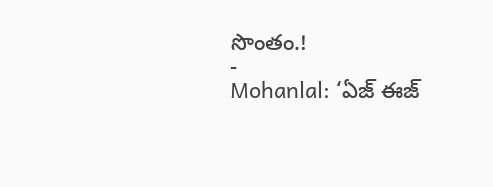సొంతం.!
-
Mohanlal: ‘ఏజ్ ఈజ్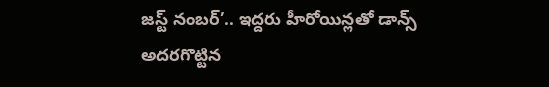జస్ట్ నంబర్’.. ఇద్దరు హీరోయిన్లతో డాన్స్ అదరగొట్టిన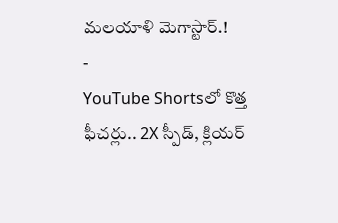మలయాళి మెగాస్టార్.!
-
YouTube Shortsలో కొత్త ఫీచర్లు.. 2X స్పీడ్, క్లియర్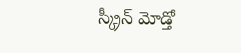స్క్రీన్ మోడ్తో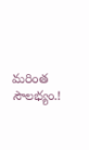మరింత సౌలభ్యం.!